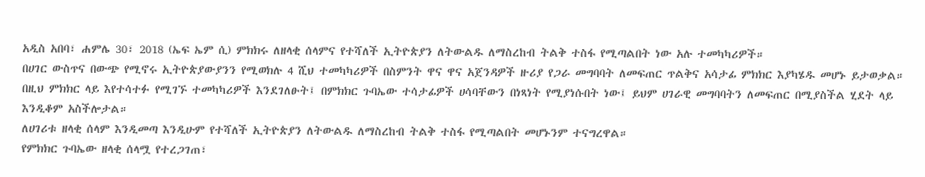አዲስ አበባ፣ ሐምሌ 30፣ 2018 (ኤፍ ኤም ሲ) ምክክሩ ለዘላቂ ሰላምና የተሻለች ኢትዮጵያን ለትውልዱ ለማስረከብ ትልቅ ተስፋ የሚጣልበት ነው አሉ ተመካካሪዎች።
በሀገር ውስጥና በውጭ የሚኖሩ ኢትዮጵያውያንን የሚወክሉ 4 ሺህ ተመካካሪዎች በስምንት ዋና ዋና አጀንዳዎች ዙሪያ የጋራ መግባባት ለመፍጠር ጥልቅና አሳታፊ ምክክር እያካሄዱ መሆኑ ይታወቃል።
በዚህ ምክክር ላይ እየተሳተፉ የሚገኙ ተመካካሪዎች እንደገለፁት፤ በምክክር ጉባኤው ተሳታፊዎች ሀሳባቸውን በነጻነት የሚያነሱበት ነው፤ ይህም ሀገራዊ መግባባትን ለመፍጠር በሚያስችል ሂደት ላይ እንዲቆም አስችሎታል።
ለሀገሪቱ ዘላቂ ሰላም እንዲመጣ እንዲሁም የተሻለች ኢትዮጵያን ለትውልዱ ለማስረከብ ትልቅ ተስፋ የሚጣልበት መሆኑንም ተናግረዋል።
የምክክር ጉባኤው ዘላቂ ሰላሟ የተረጋገጠ፣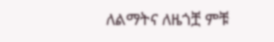ለልማትና ለዜጎቿ ምቹ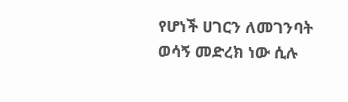የሆነች ሀገርን ለመገንባት ወሳኝ መድረክ ነው ሲሉ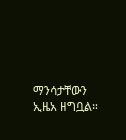ማንሳታቸውን ኢዜአ ዘግቧል።